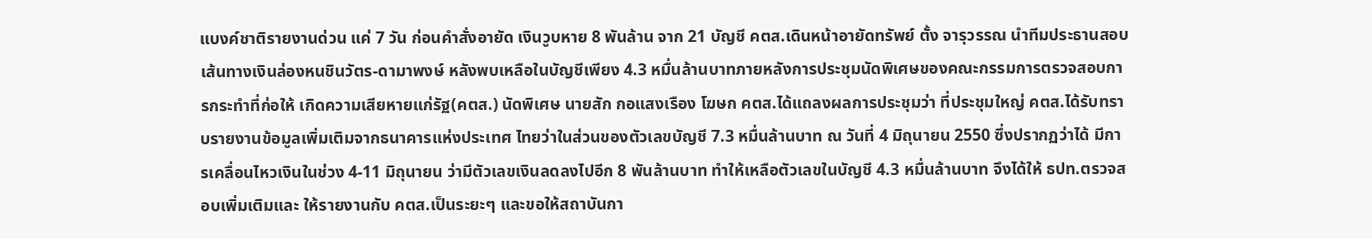แบงค์ชาติรายงานด่วน แค่ 7 วัน ก่อนคำสั่งอายัด เงินวูบหาย 8 พันล้าน จาก 21 บัญชี คตส.เดินหน้าอายัดทรัพย์ ตั้ง จารุวรรณ นำทีมประธานสอบเส้นทางเงินล่องหนชินวัตร-ดามาพงษ์ หลังพบเหลือในบัญชีเพียง 4.3 หมื่นล้านบาทภายหลังการประชุมนัดพิเศษของคณะกรรมการตรวจสอบการกระทำที่ก่อให้ เกิดความเสียหายแก่รัฐ(คตส.) นัดพิเศษ นายสัก กอแสงเรือง โฆษก คตส.ได้แถลงผลการประชุมว่า ที่ประชุมใหญ่ คตส.ได้รับทราบรายงานข้อมูลเพิ่มเติมจากธนาคารแห่งประเทศ ไทยว่าในส่วนของตัวเลขบัญชี 7.3 หมื่นล้านบาท ณ วันที่ 4 มิถุนายน 2550 ซึ่งปรากฏว่าได้ มีการเคลื่อนไหวเงินในช่วง 4-11 มิถุนายน ว่ามีตัวเลขเงินลดลงไปอีก 8 พันล้านบาท ทำให้เหลือตัวเลขในบัญชี 4.3 หมื่นล้านบาท จึงได้ให้ ธปท.ตรวจสอบเพิ่มเติมและ ให้รายงานกับ คตส.เป็นระยะๆ และขอให้สถาบันกา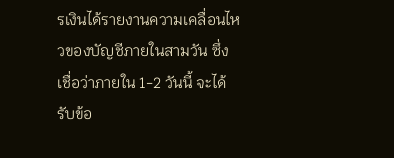รเงินได้รายงานความเคลื่อนไหวของบัญชีภายในสามวัน ซึ่งเชื่อว่าภายใน 1-2 วันนี้ จะได้รับข้อ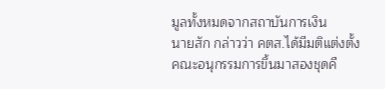มูลทั้งหมดจากสถาบันการเงิน
นายสัก กล่าวว่า คตส.ได้มีมติแต่งตั้งคณะอนุกรรมการขึ้นมาสองชุดคื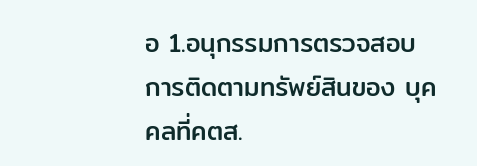อ 1.อนุกรรมการตรวจสอบการติดตามทรัพย์สินของ บุคคลที่คตส.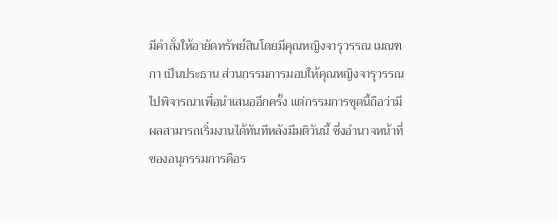มีคำสั่งให้อายัดทรัพย์สินโดยมีคุณหญิงจารุวรรณ เมณฑกา เป็นประธาน ส่วนกรรมการมอบให้คุณหญิงจารุวรรณไปพิจารณาเพื่อนำเสนออีกครั้ง แต่กรรมการชุดนี้ถือว่ามีผลสามารถเริ่มงานได้ทันทีหลังมีมติวันนี้ ซึ่งอำนาจหน้าที่ของอนุกรรมการคือร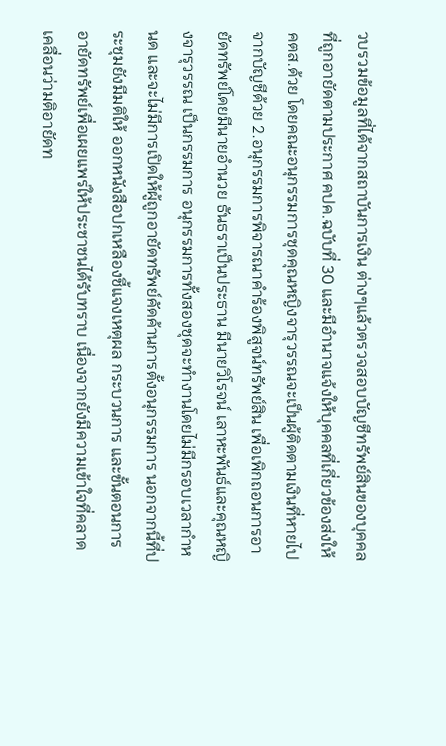วบรวมข้อมูลที่ได้จากสถาบันการเงิน ต่างๆแล้วตรวจสอบบัญชีทรัพย์สินของบุคคลที่ถูกอายัดตามประกาศ คปค.ฉบับที่ 30 และมีอำนาจแจ้งให้บุคคลที่เกี่ยวข้องส่งให้คตส.ด้วย โดยคณะอนุกรรมการชุดคุณหญิงจารุวรรณจะเป็นผู้ติดตามเงินที่หายไปจากบัญชีด้วย 2.อนุกรรมการพิจารณาคำร้องพิสูจน์ทรัพย์สิน เพื่อเพิกถอนการอายัดทรัพย์โดยมีนายอำนวย ธันธราเป็นประธาน มีนายวิโรจน์ เลาหะพันธ์และคุณหญิงจารุวรรณ เป็นกรรมการ อนุกรรมการทั้งสองชุดจะทำงานโดยไม่มีกรอบเวลากำหนด และจะไม่มีการเปิดให้ผู้ถูกอายัดทรัพย์คัดค้านการตั้งอนุกรรมการ นอกจากนี้ที่ประชุมยังมีมติให้ ออกหนังสือปกเหลืองชี้แจงเหตุผล กระบวนการ และขั้นตอนการอายัดทรัพย์เพื่อเผยแพร่ให้ประชาชนได้รับทราบ เนื่องจากยังมีความเข้าใจที่คลาดเคลื่อนว่ามติอายัดท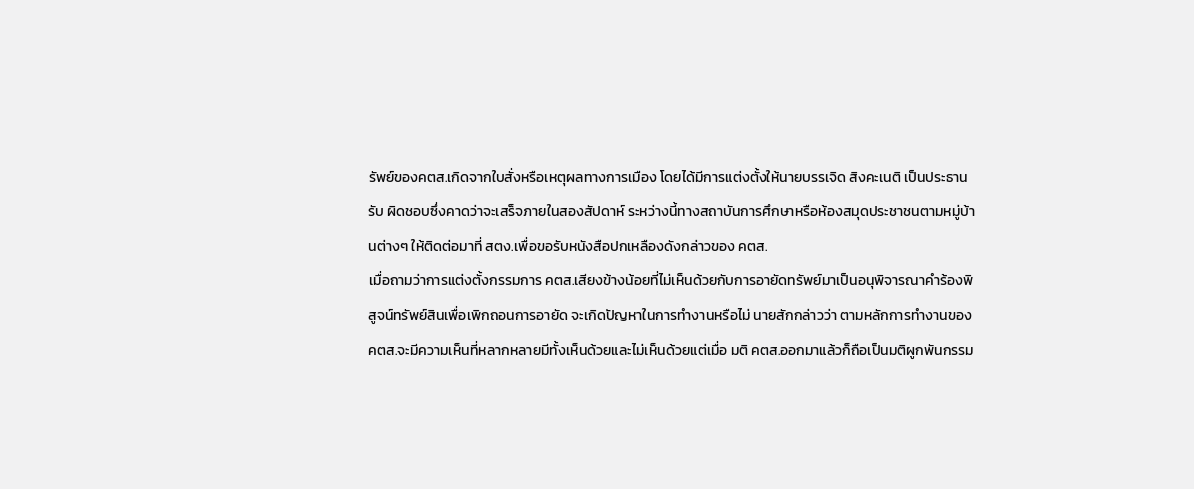รัพย์ของคตส.เกิดจากใบสั่งหรือเหตุผลทางการเมือง โดยได้มีการแต่งตั้งให้นายบรรเจิด สิงคะเนติ เป็นประธานรับ ผิดชอบซึ่งคาดว่าจะเสร็จภายในสองสัปดาห์ ระหว่างนี้ทางสถาบันการศึกษาหรือห้องสมุดประชาชนตามหมู่บ้านต่างๆ ให้ติดต่อมาที่ สตง.เพื่อขอรับหนังสือปกเหลืองดังกล่าวของ คตส.
เมื่อถามว่าการแต่งตั้งกรรมการ คตส.เสียงข้างน้อยที่ไม่เห็นด้วยกับการอายัดทรัพย์มาเป็นอนุพิจารณาคำร้องพิสูจน์ทรัพย์สินเพื่อเพิกถอนการอายัด จะเกิดปัญหาในการทำงานหรือไม่ นายสักกล่าวว่า ตามหลักการทำงานของ คตส.จะมีความเห็นที่หลากหลายมีทั้งเห็นด้วยและไม่เห็นด้วยแต่เมื่อ มติ คตส.ออกมาแล้วก็ถือเป็นมติผูกพันกรรม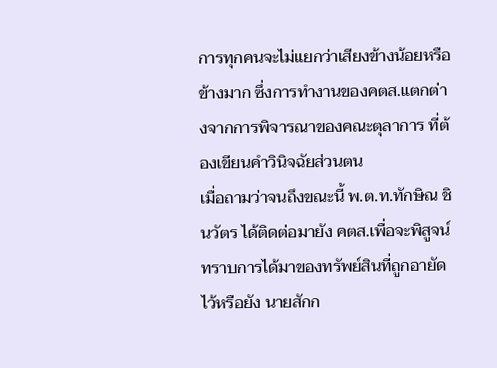การทุกคนจะไม่แยกว่าเสียงข้างน้อยหรือข้างมาก ซึ่งการทำงานของคตส.แตกต่างจากการพิจารณาของคณะตุลาการ ที่ต้องเขียนคำวินิจฉัยส่วนตน
เมื่อถามว่าจนถึงขณะนี้ พ.ต.ท.ทักษิณ ชินวัตร ได้ติดต่อมายัง คตส.เพื่อจะพิสูจน์ทราบการได้มาของทรัพย์สินที่ถูกอายัดไว้หรือยัง นายสักก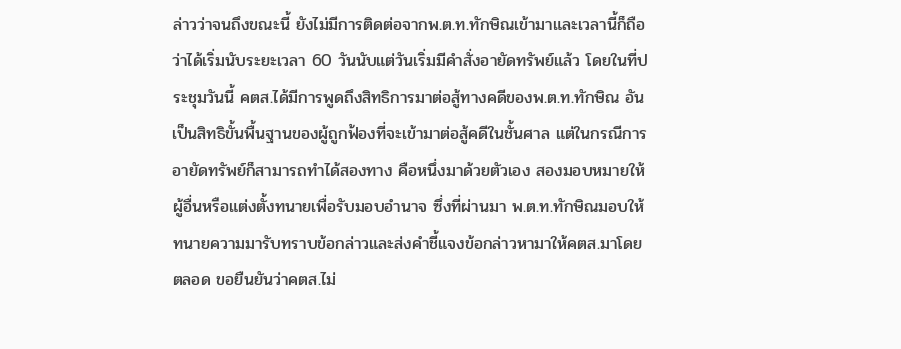ล่าวว่าจนถึงขณะนี้ ยังไม่มีการติดต่อจากพ.ต.ท.ทักษิณเข้ามาและเวลานี้ก็ถือว่าได้เริ่มนับระยะเวลา 60 วันนับแต่วันเริ่มมีคำสั่งอายัดทรัพย์แล้ว โดยในที่ประชุมวันนี้ คตส.ได้มีการพูดถึงสิทธิการมาต่อสู้ทางคดีของพ.ต.ท.ทักษิณ อันเป็นสิทธิขั้นพื้นฐานของผู้ถูกฟ้องที่จะเข้ามาต่อสู้คดีในชั้นศาล แต่ในกรณีการอายัดทรัพย์ก็สามารถทำได้สองทาง คือหนึ่งมาด้วยตัวเอง สองมอบหมายให้ผู้อื่นหรือแต่งตั้งทนายเพื่อรับมอบอำนาจ ซึ่งที่ผ่านมา พ.ต.ท.ทักษิณมอบให้ทนายความมารับทราบข้อกล่าวและส่งคำชี้แจงข้อกล่าวหามาให้คตส.มาโดยตลอด ขอยืนยันว่าคตส.ไม่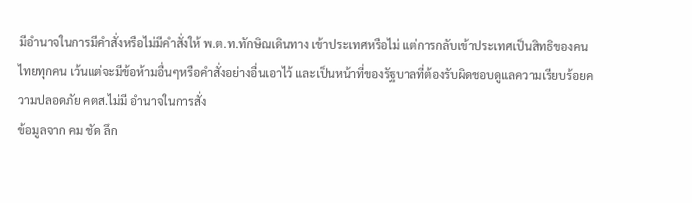มีอำนาจในการมีคำสั่งหรือไม่มีคำสั่งให้ พ.ต.ท.ทักษิณเดินทาง เข้าประเทศหรือไม่ แต่การกลับเข้าประเทศเป็นสิทธิของคนไทยทุกคน เว้นแต่จะมีข้อห้ามอื่นๆหรือคำสั่งอย่างอื่นเอาไว้ และเป็นหน้าที่ของรัฐบาลที่ต้องรับผิดชอบดูแลความเรียบร้อยความปลอดภัย คตส.ไม่มี อำนาจในการสั่ง
ข้อมูลจาก คม ชัด ลึก